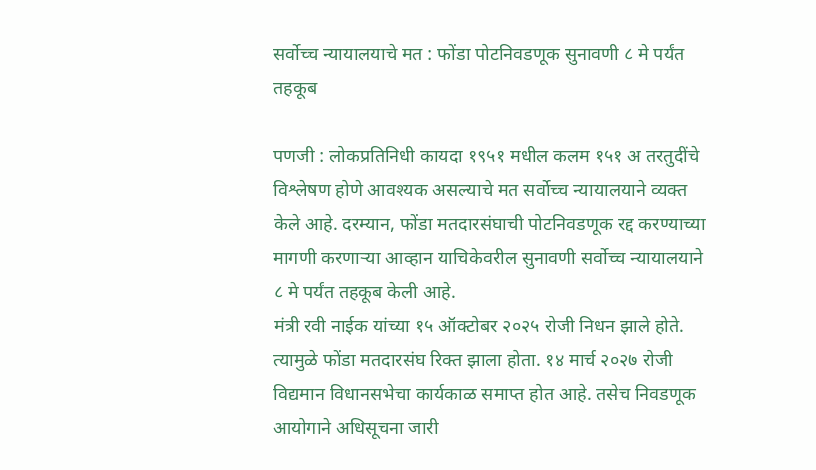सर्वोच्च न्यायालयाचे मत : फोंडा पोटनिवडणूक सुनावणी ८ मे पर्यंत तहकूब

पणजी : लोकप्रतिनिधी कायदा १९५१ मधील कलम १५१ अ तरतुदींचे विश्लेषण होणे आवश्यक असल्याचे मत सर्वोच्च न्यायालयाने व्यक्त केले आहे. दरम्यान, फोंडा मतदारसंघाची पोटनिवडणूक रद्द करण्याच्या मागणी करणाऱ्या आव्हान याचिकेवरील सुनावणी सर्वोच्च न्यायालयाने ८ मे पर्यंत तहकूब केली आहे.
मंत्री रवी नाईक यांच्या १५ ऑक्टोबर २०२५ रोजी निधन झाले होते. त्यामुळे फोंडा मतदारसंघ रिक्त झाला होता. १४ मार्च २०२७ रोजी विद्यमान विधानसभेचा कार्यकाळ समाप्त होत आहे. तसेच निवडणूक आयोगाने अधिसूचना जारी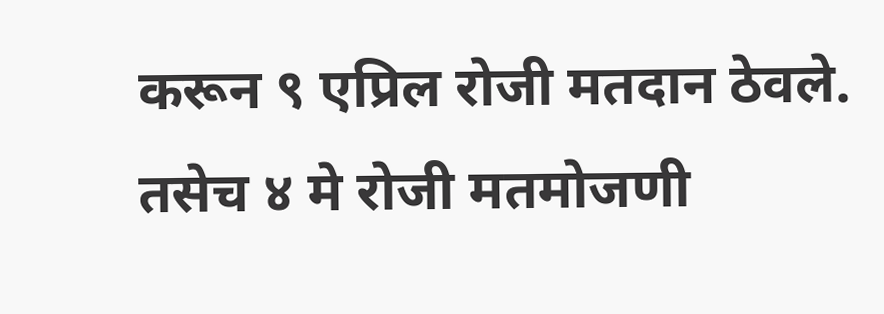करून ९ एप्रिल रोजी मतदान ठेवले. तसेच ४ मे रोजी मतमोजणी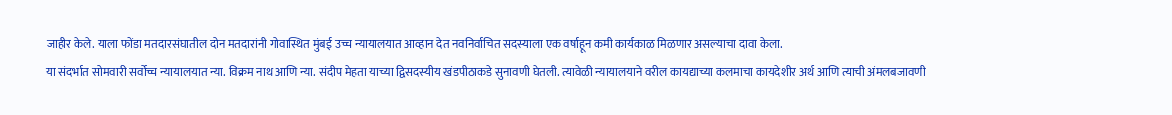जाहीर केले. याला फोंडा मतदारसंघातील दोन मतदारांनी गोवास्थित मुंबई उच्च न्यायालयात आव्हान देत नवनिर्वाचित सदस्याला एक वर्षाहून कमी कार्यकाळ मिळणार असल्याचा दावा केला.
या संदर्भात सोमवारी सर्वोच्च न्यायालयात न्या. विक्रम नाथ आणि न्या. संदीप मेहता याच्या द्विसदस्यीय खंडपीठाकडे सुनावणी घेतली. त्यावेळी न्यायालयाने वरील कायद्याच्या कलमाचा कायदेशीर अर्थ आणि त्याची अंमलबजावणी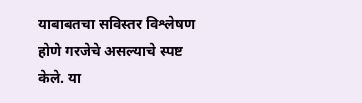याबाबतचा सविस्तर विश्लेषण होणे गरजेचे असल्याचे स्पष्ट केले. या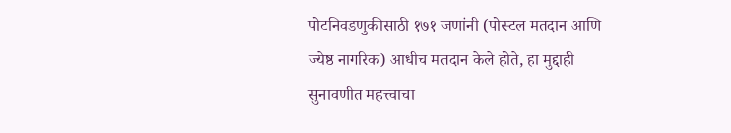पोटनिवडणुकीसाठी १७१ जणांनी (पोस्टल मतदान आणि ज्येष्ठ नागरिक) आधीच मतदान केले होते, हा मुद्दाही सुनावणीत महत्त्वाचा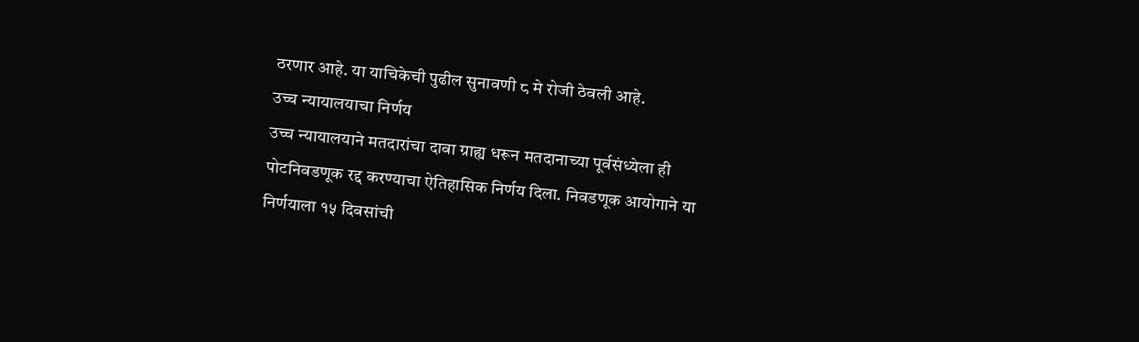ठरणार आहे. या याचिकेची पुढील सुनावणी ८ मे रोजी ठेवली आहे.
उच्च न्यायालयाचा निर्णय
उच्च न्यायालयाने मतदारांचा दावा ग्राह्य धरून मतदानाच्या पूर्वसंध्येला ही पोटनिवडणूक रद्द करण्याचा ऐतिहासिक निर्णय दिला. निवडणूक आयोगाने या निर्णयाला १५ दिवसांची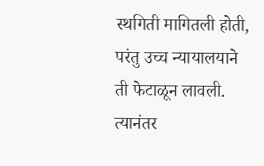स्थगिती मागितली होती, परंतु उच्च न्यायालयाने ती फेटाळून लावली. त्यानंतर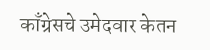काँग्रेसचे उमेदवार केतन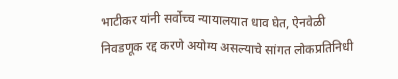भाटीकर यांनी सर्वोच्च न्यायालयात धाव घेत, ऐनवेळी निवडणूक रद्द करणे अयोग्य असल्याचे सांगत लोकप्रतिनिधी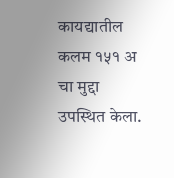कायद्यातील कलम १५१ अ चा मुद्दा उपस्थित केला.